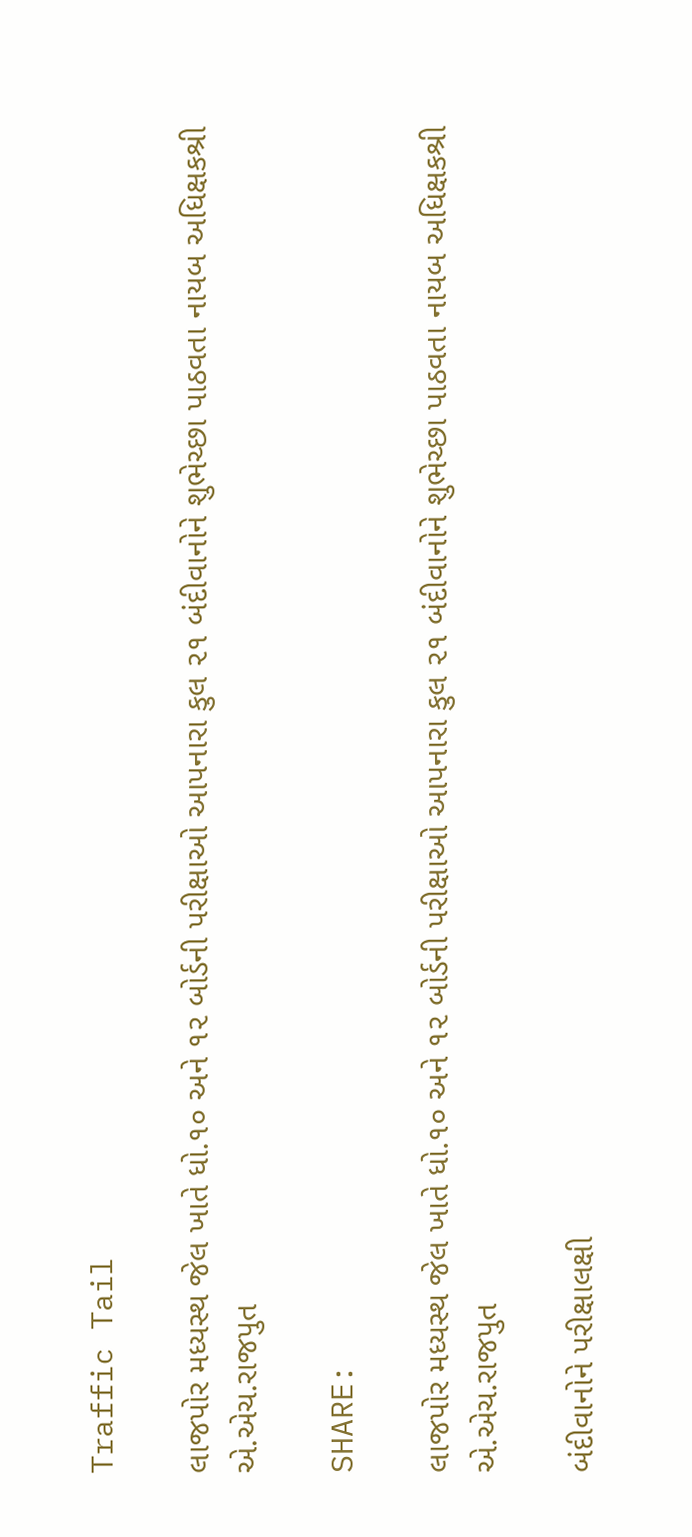Traffic Tail

લાજપોર મધ્યસ્થ જેલ ખાતે ધો.૧૦ અને ૧૨ બોર્ડની પરીક્ષાઓ આપનારા કુલ ૨૧ બંદીવાનોને શુભેચ્છા પાઠવતા નાયબ અધિક્ષકશ્રી એ.એચ.રાજપુત

SHARE:

લાજપોર મધ્યસ્થ જેલ ખાતે ધો.૧૦ અને ૧૨ બોર્ડની પરીક્ષાઓ આપનારા કુલ ૨૧ બંદીવાનોને શુભેચ્છા પાઠવતા નાયબ અધિક્ષકશ્રી એ.એચ.રાજપુત

બંદીવાનોને પરીક્ષાલક્ષી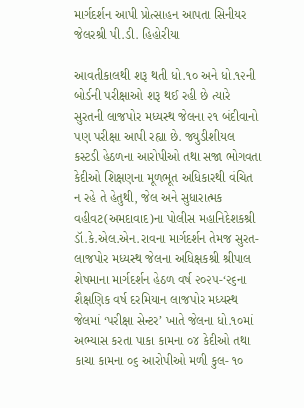માર્ગદર્શન આપી પ્રોત્સાહન આપતા સિનીયર જેલરશ્રી પી.ડી. હિહોરીયા

આવતીકાલથી શરૂ થતી ધો.૧૦ અને ધો.૧૨ની બોર્ડની પરીક્ષાઓ શરૂ થઈ રહી છે ત્યારે સુરતની લાજપોર મધ્યસ્થ જેલના ૨૧ બંદીવાનો પણ પરીક્ષા આપી રહ્યા છે. જ્યુડીશીયલ કસ્ટડી હેઠળના આરોપીઓ તથા સજા ભોગવતા કેદીઓ શિક્ષણના મૂળભૂત અધિકારથી વંચિત ન રહે તે હેતુથી, જેલ અને સુધારાત્મક વહીવટ(અમદાવાદ)ના પોલીસ મહાનિદેશકશ્રી ડૉ.કે.એલ.એન.રાવના માર્ગદર્શન તેમજ સુરત-લાજપોર મધ્યસ્થ જેલના અધિક્ષકશ્રી શ્રીપાલ શેષમાના માર્ગદર્શન હેઠળ વર્ષ ૨૦૨૫-‘૨૬ના શૈક્ષણિક વર્ષ દરમિયાન લાજપોર મધ્યસ્થ જેલમાં ‘પરીક્ષા સેન્ટર’ ખાતે જેલના ધો.૧૦માં અભ્યાસ કરતા પાકા કામના ૦૪ કેદીઓ તથા કાચા કામના ૦૬ આરોપીઓ મળી કુલ- ૧૦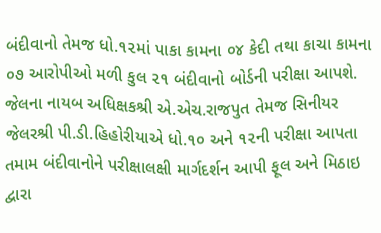બંદીવાનો તેમજ ધો.૧૨માં પાકા કામના ૦૪ કેદી તથા કાચા કામના ૦૭ આરોપીઓ મળી કુલ ૨૧ બંદીવાનો બોર્ડની પરીક્ષા આપશે.
જેલના નાયબ અધિક્ષકશ્રી એ.એચ.રાજપુત તેમજ સિનીયર જેલરશ્રી પી.ડી.હિહોરીયાએ ધો.૧૦ અને ૧૨ની પરીક્ષા આપતા તમામ બંદીવાનોને પરીક્ષાલક્ષી માર્ગદર્શન આપી ફૂલ અને મિઠાઇ દ્વારા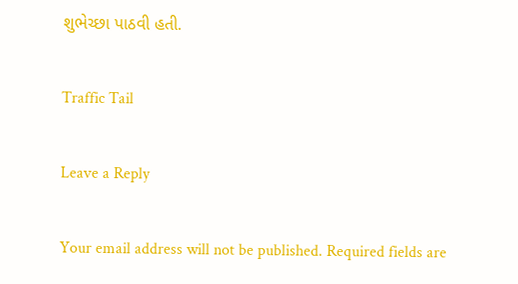શુભેચ્છા પાઠવી હતી.

Traffic Tail

Leave a Reply

Your email address will not be published. Required fields are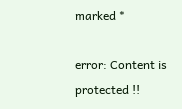marked *

error: Content is protected !!